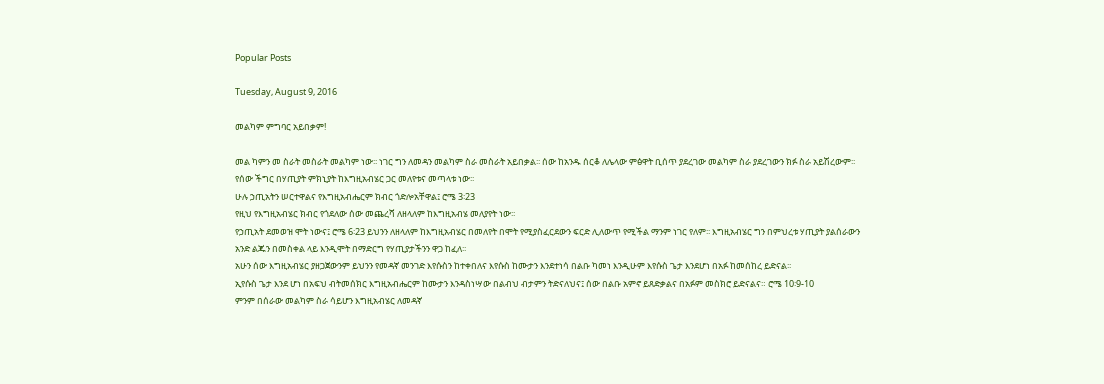Popular Posts

Tuesday, August 9, 2016

መልካም ምግባር አይበቃም!

መል ካምን መ ስራት መስራት መልካም ነው፡፡ ነገር ግን ለመዳን መልካም ስራ መስራት አይበቃል፡፡ ሰው ከአንዱ ሰርቆ ለሌላው ምፅዋት ቢሰጥ ያደረገው መልካም ስራ ያደረገውን ክፉ ስራ አይሽረውም፡፡ የሰው ችግር በሃጢያት ምክኒያት ከእግዚአብሄር ጋር መለየቱና መጣላቱ ነው፡፡
ሁሉ ኃጢአትን ሠርተዋልና የእግዚአብሔርም ክብር ጎድሎአቸዋል፤ ሮሜ 3፡23
የዚህ የእግዚአብሄር ክብር የጎደለው ሰው መጨረሻ ለዘላለም ከእግዚአብሄ መለያየት ነው፡፡
የኃጢአት ደመወዝ ሞት ነውና፤ ሮሜ 6፡23 ይህንን ለዘላለም ከእግዚአብሄር በመለየት በሞት የሚያስፈርደውን ፍርድ ሊለውጥ የሚችል ማንም ነገር የለም፡፡ እግዚአብሄር ግን በምህረቱ ሃጢያት ያልሰራውን አንድ ልጁን በመስቀል ላይ እንዲሞት በማድርግ የሃጢያታችንን ዋጋ ከፈለ፡፡
አሁን ሰው እግዚአብሄር ያዘጋጀውንም ይህንን የመዳኛ መንገድ እየሱስን ከተቀበለና እየሱስ ከሙታን እንደተነሳ በልቡ ካመነ እንዲሁም እየሱስ ጌታ እንደሆነ በአፉ ከመሰከረ ይድናል፡፡
ኢየሱስ ጌታ እንደ ሆነ በአፍህ ብትመሰክር እግዚአብሔርም ከሙታን እንዳስነሣው በልብህ ብታምን ትድናለህና፤ ሰው በልቡ አምኖ ይጸድቃልና በአፉም መስክሮ ይድናልና። ሮሜ 10፡9-10
ምንም በሰራው መልካም ስራ ሳይሆን እግዚአብሄር ለመዳኛ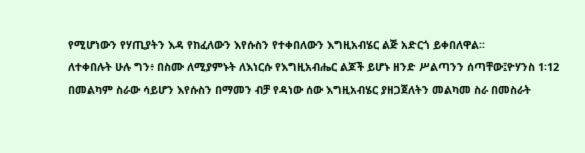የሚሆነውን የሃጢያትን እዳ የከፈለውን እየሱስን የተቀበለውን እግዚአብሄር ልጅ አድርጎ ይቀበለዋል፡፡
ለተቀበሉት ሁሉ ግን፥ በስሙ ለሚያምኑት ለእነርሱ የእግዚአብሔር ልጆች ይሆኑ ዘንድ ሥልጣንን ሰጣቸው፤ዮሃንስ 1፡12
በመልካም ስራው ሳይሆን እየሱስን በማመን ብቻ የዳነው ሰው እግዚአብሄር ያዘጋጀለትን መልካመ ስራ በመስራት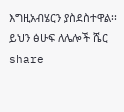እግዚአብሄርን ያስደስተዋል፡፡
ይህን ፅሁፍ ለሌሎች ሼር share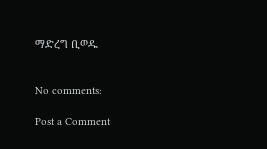ማድረግ ቢወዱ


No comments:

Post a Comment